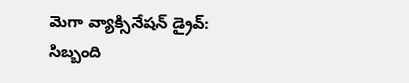మెగా వ్యాక్సినేషన్ డ్రైవ్‌: సిబ్బంది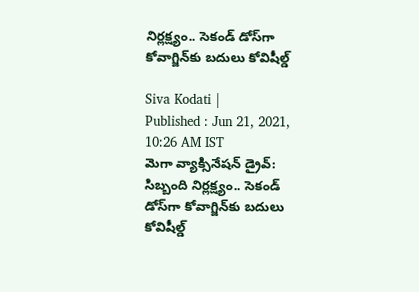నిర్లక్ష్యం.. సెకండ్ డోస్‌గా కోవాగ్జిన్‌కు బదులు కోవిషీల్డ్‌

Siva Kodati |
Published : Jun 21, 2021, 10:26 AM IST
మెగా వ్యాక్సినేషన్ డ్రైవ్‌: సిబ్బంది నిర్లక్ష్యం.. సెకండ్ డోస్‌గా కోవాగ్జిన్‌కు బదులు కోవిషీల్డ్‌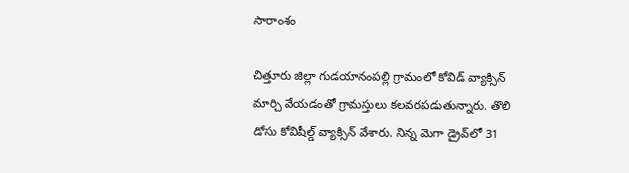సారాంశం

చిత్తూరు జిల్లా గుడయానంపల్లి గ్రామంలో కోవిడ్ వ్యాక్సిన్ మార్చి వేయడంతో గ్రామస్తులు కలవరపడుతున్నారు. తొలి డోసు కోవిషీల్డ్ వ్యాక్సిన్ వేశారు. నిన్న మెగా డ్రైవ్‌లో 31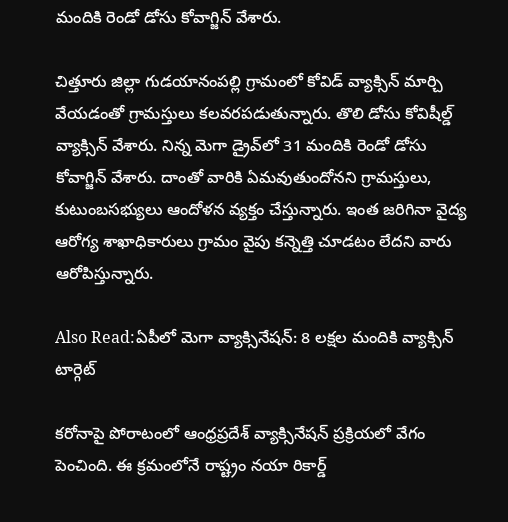మందికి రెండో డోసు కోవాగ్జిన్ వేశారు.

చిత్తూరు జిల్లా గుడయానంపల్లి గ్రామంలో కోవిడ్ వ్యాక్సిన్ మార్చి వేయడంతో గ్రామస్తులు కలవరపడుతున్నారు. తొలి డోసు కోవిషీల్డ్ వ్యాక్సిన్ వేశారు. నిన్న మెగా డ్రైవ్‌లో 31 మందికి రెండో డోసు కోవాగ్జిన్ వేశారు. దాంతో వారికి ఏమవుతుందోనని గ్రామస్తులు, కుటుంబసభ్యులు ఆందోళన వ్యక్తం చేస్తున్నారు. ఇంత జరిగినా వైద్య ఆరోగ్య శాఖాధికారులు గ్రామం వైపు కన్నెత్తి చూడటం లేదని వారు ఆరోపిస్తున్నారు.

Also Read:ఏపీలో మెగా వ్యాక్సినేషన్: 8 లక్షల మందికి వ్యాక్సిన్ టార్గెట్

కరోనాపై పోరాటంలో ఆంధ్రప్రదేశ్ వ్యాక్సినేషన్ ప్రక్రియలో వేగం పెంచింది. ఈ క్రమంలోనే రాష్ట్రం నయా రికార్డ్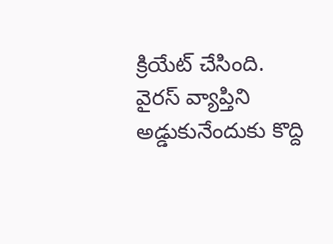క్రియేట్ చేసింది. వైరస్ వ్యాప్తిని అడ్డుకునేందుకు కొద్ది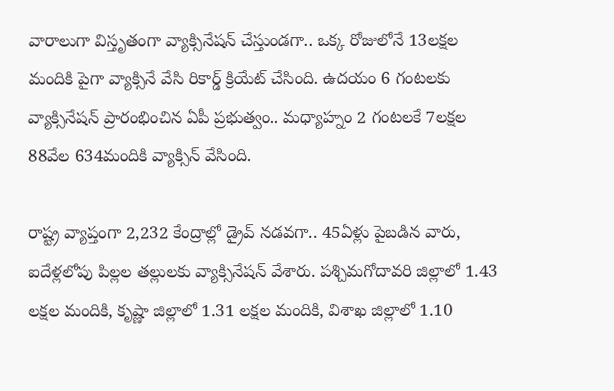వారాలుగా విస్తృతంగా వ్యాక్సినేషన్ చేస్తుండగా.. ఒక్క రోజులోనే 13లక్షల మందికి పైగా వ్యాక్సినే వేసి రికార్డ్ క్రియేట్ చేసింది. ఉదయం 6 గంటలకు వ్యాక్సినేషన్ ప్రారంభించిన ఏపీ ప్రభుత్వం.. మధ్యాహ్నం 2 గంటలకే 7లక్షల 88వేల 634మందికి వ్యాక్సిన్ వేసింది.

రాష్ట్ర వ్యాప్తంగా 2,232 కేంద్రాల్లో డ్రైవ్‌ నడవగా.. 45ఏళ్లు పైబడిన వారు, ఐదేళ్లలోపు పిల్లల తల్లులకు వ్యాక్సినేషన్‌ వేశారు. పశ్చిమగోదావరి జిల్లాలో 1.43 లక్షల మందికి, కృష్ణా జిల్లాలో 1.31 లక్షల మందికి, విశాఖ జిల్లాలో 1.10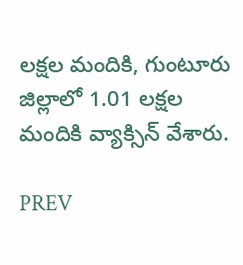లక్షల మందికి, గుంటూరు జిల్లాలో 1.01 లక్షల మందికి వ్యాక్సిన్‌ వేశారు.

PREV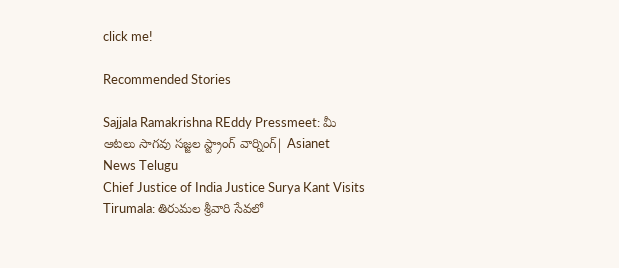click me!

Recommended Stories

Sajjala Ramakrishna REddy Pressmeet: మీ ఆటలు సాగవు సజ్జల స్ట్రాంగ్ వార్నింగ్| Asianet News Telugu
Chief Justice of India Justice Surya Kant Visits Tirumala: తిరుమల శ్రీవారి సేవలో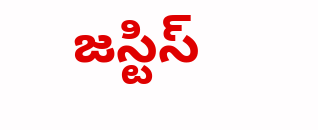జస్టిస్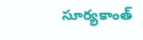సూర్యకాంత్